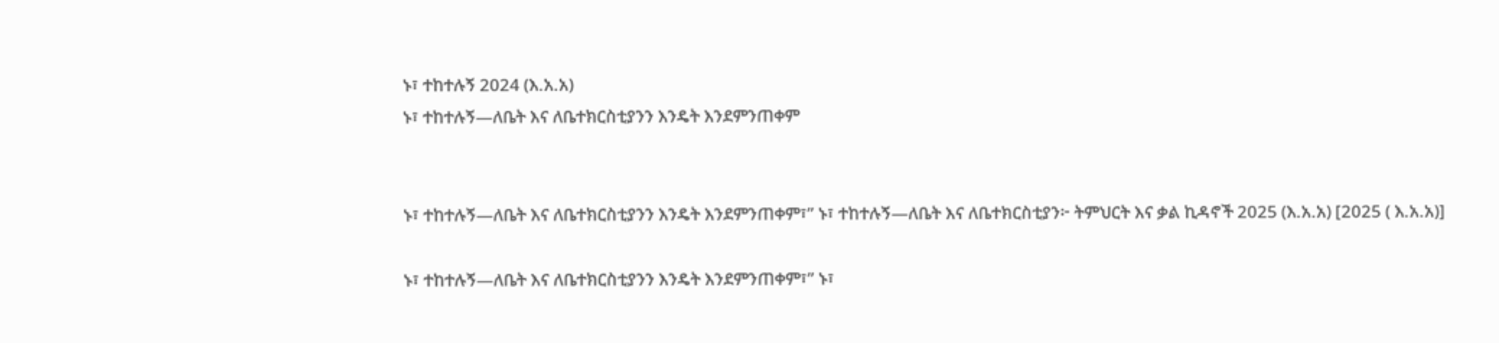ኑ፣ ተከተሉኝ 2024 (እ.አ.አ)
ኑ፣ ተከተሉኝ—ለቤት እና ለቤተክርስቲያንን እንዴት እንደምንጠቀም


ኑ፣ ተከተሉኝ—ለቤት እና ለቤተክርስቲያንን እንዴት እንደምንጠቀም፣” ኑ፣ ተከተሉኝ—ለቤት እና ለቤተክርስቲያን፦ ትምህርት እና ቃል ኪዳኖች 2025 (እ.አ.አ) [2025 ( እ.አ.አ)]

ኑ፣ ተከተሉኝ—ለቤት እና ለቤተክርስቲያንን እንዴት እንደምንጠቀም፣” ኑ፣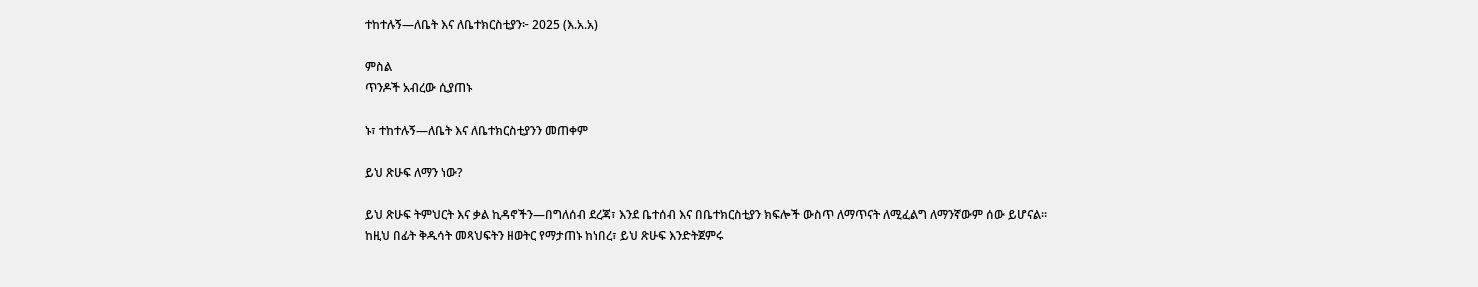ተከተሉኝ—ለቤት እና ለቤተክርስቲያን፦ 2025 (እ.አ.አ)

ምስል
ጥንዶች አብረው ሲያጠኑ

ኑ፣ ተከተሉኝ—ለቤት እና ለቤተክርስቲያንን መጠቀም

ይህ ጽሁፍ ለማን ነው?

ይህ ጽሁፍ ትምህርት እና ቃል ኪዳኖችን—በግለሰብ ደረጃ፣ እንደ ቤተሰብ እና በቤተክርስቲያን ክፍሎች ውስጥ ለማጥናት ለሚፈልግ ለማንኛውም ሰው ይሆናል። ከዚህ በፊት ቅዱሳት መጻህፍትን ዘወትር የማታጠኑ ከነበረ፣ ይህ ጽሁፍ እንድትጀምሩ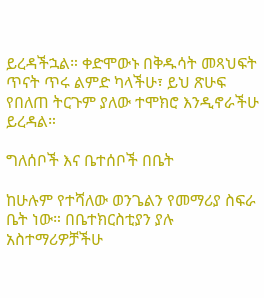ይረዳችኋል። ቀድሞውኑ በቅዱሳት መጻህፍት ጥናት ጥሩ ልምድ ካላችሁ፣ ይህ ጽሁፍ የበለጠ ትርጉም ያለው ተሞክሮ እንዲኖራችሁ ይረዳል።

ግለሰቦች እና ቤተሰቦች በቤት

ከሁሉም የተሻለው ወንጌልን የመማሪያ ስፍራ ቤት ነው። በቤተክርስቲያን ያሉ አስተማሪዎቻችሁ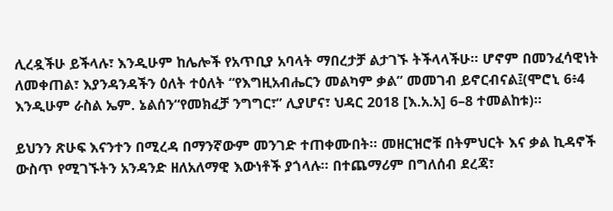ሊረዷችሁ ይችላሉ፣ እንዲሁም ከሌሎች የአጥቢያ አባላት ማበረታቻ ልታገኙ ትችላላችሁ። ሆኖም በመንፈሳዊነት ለመቀጠል፣ እያንዳንዳችን ዕለት ተዕለት “የእግዚአብሔርን መልካም ቃል” መመገብ ይኖርብናል፤(ሞሮኒ 6፥4 እንዲሁም ራስል ኤም. ኔልሰን“የመክፈቻ ንግግር፣” ሊያሆና፣ ህዳር 2018 [እ.አ.አ] 6–8 ተመልከቱ)።

ይህንን ጽሁፍ እናንተን በሚረዳ በማንኛውም መንገድ ተጠቀሙበት። መዘርዝሮቹ በትምህርት እና ቃል ኪዳኖች ውስጥ የሚገኙትን አንዳንድ ዘለአለማዊ እውነቶች ያጎላሉ። በተጨማሪም በግለሰብ ደረጃ፣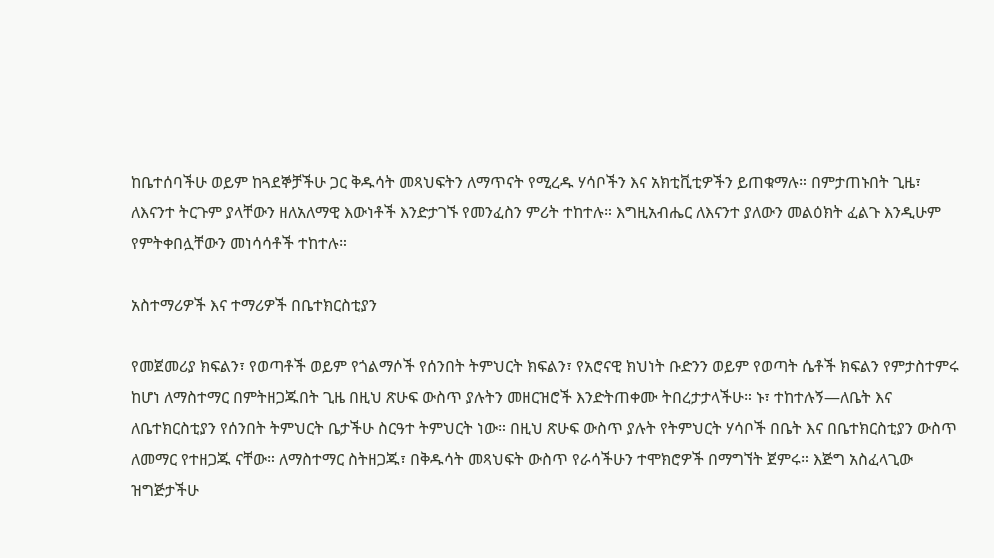ከቤተሰባችሁ ወይም ከጓደኞቻችሁ ጋር ቅዱሳት መጻህፍትን ለማጥናት የሚረዱ ሃሳቦችን እና አክቲቪቲዎችን ይጠቁማሉ። በምታጠኑበት ጊዜ፣ ለእናንተ ትርጉም ያላቸውን ዘለአለማዊ እውነቶች እንድታገኙ የመንፈስን ምሪት ተከተሉ። እግዚአብሔር ለእናንተ ያለውን መልዕክት ፈልጉ እንዲሁም የምትቀበሏቸውን መነሳሳቶች ተከተሉ።

አስተማሪዎች እና ተማሪዎች በቤተክርስቲያን

የመጀመሪያ ክፍልን፣ የወጣቶች ወይም የጎልማሶች የሰንበት ትምህርት ክፍልን፣ የአሮናዊ ክህነት ቡድንን ወይም የወጣት ሴቶች ክፍልን የምታስተምሩ ከሆነ ለማስተማር በምትዘጋጁበት ጊዜ በዚህ ጽሁፍ ውስጥ ያሉትን መዘርዝሮች እንድትጠቀሙ ትበረታታላችሁ። ኑ፣ ተከተሉኝ—ለቤት እና ለቤተክርስቲያን የሰንበት ትምህርት ቤታችሁ ስርዓተ ትምህርት ነው። በዚህ ጽሁፍ ውስጥ ያሉት የትምህርት ሃሳቦች በቤት እና በቤተክርስቲያን ውስጥ ለመማር የተዘጋጁ ናቸው። ለማስተማር ስትዘጋጁ፣ በቅዱሳት መጻህፍት ውስጥ የራሳችሁን ተሞክሮዎች በማግኘት ጀምሩ። እጅግ አስፈላጊው ዝግጅታችሁ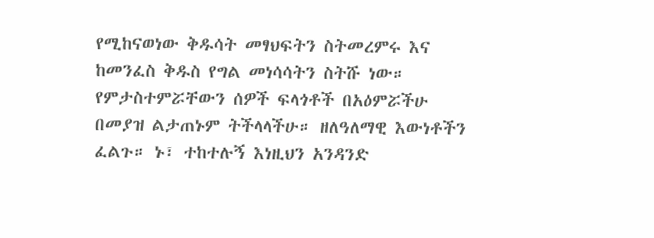የሚከናወነው ቅዱሳት መፃህፍትን ስትመረምሩ እና ከመንፈስ ቅዱስ የግል መነሳሳትን ስትሹ ነው። የምታስተምሯቸውን ሰዎች ፍላጎቶች በአዕምሯችሁ በመያዝ ልታጠኑም ትችላላችሁ። ዘለዓለማዊ እውነቶችን ፈልጉ። ኑ፣ ተከተሉኝ እነዚህን አንዳንድ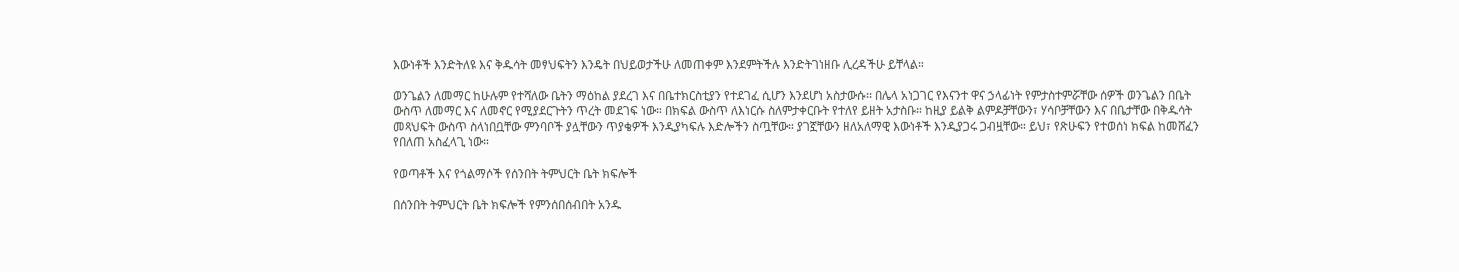እውነቶች እንድትለዩ እና ቅዱሳት መፃህፍትን እንዴት በህይወታችሁ ለመጠቀም እንደምትችሉ እንድትገነዘቡ ሊረዳችሁ ይቸላል።

ወንጌልን ለመማር ከሁሉም የተሻለው ቤትን ማዕከል ያደረገ እና በቤተክርስቲያን የተደገፈ ሲሆን እንደሆነ አስታውሱ፡፡ በሌላ አነጋገር የእናንተ ዋና ኃላፊነት የምታስተምሯቸው ሰዎች ወንጌልን በቤት ውስጥ ለመማር እና ለመኖር የሚያደርጉትን ጥረት መደገፍ ነው። በክፍል ውስጥ ለእነርሱ ስለምታቀርቡት የተለየ ይዘት አታስቡ። ከዚያ ይልቅ ልምዶቻቸውን፣ ሃሳቦቻቸውን እና በቤታቸው በቅዱሳት መጻህፍት ውስጥ ስላነበቧቸው ምንባቦች ያሏቸውን ጥያቄዎች እንዲያካፍሉ እድሎችን ስጧቸው። ያገኟቸውን ዘለአለማዊ እውነቶች እንዲያጋሩ ጋብዟቸው። ይህ፣ የጽሁፍን የተወሰነ ክፍል ከመሸፈን የበለጠ አስፈላጊ ነው።

የወጣቶች እና የጎልማሶች የሰንበት ትምህርት ቤት ክፍሎች

በሰንበት ትምህርት ቤት ክፍሎች የምንሰበሰብበት አንዱ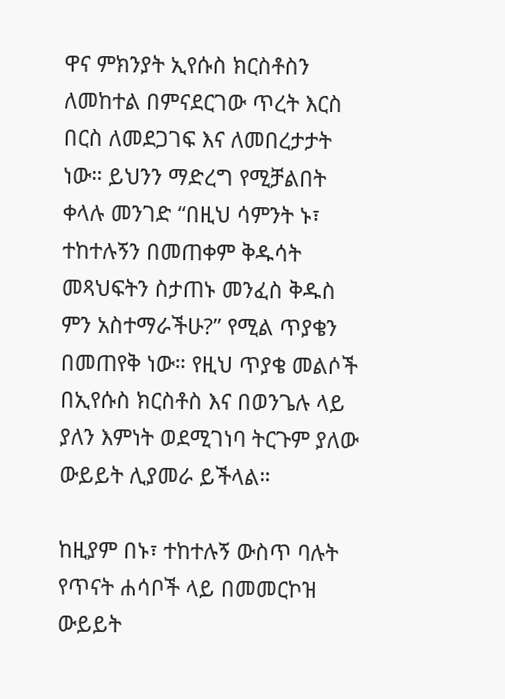ዋና ምክንያት ኢየሱስ ክርስቶስን ለመከተል በምናደርገው ጥረት እርስ በርስ ለመደጋገፍ እና ለመበረታታት ነው። ይህንን ማድረግ የሚቻልበት ቀላሉ መንገድ “በዚህ ሳምንት ኑ፣ ተከተሉኝን በመጠቀም ቅዱሳት መጻህፍትን ስታጠኑ መንፈስ ቅዱስ ምን አስተማራችሁ?” የሚል ጥያቄን በመጠየቅ ነው። የዚህ ጥያቄ መልሶች በኢየሱስ ክርስቶስ እና በወንጌሉ ላይ ያለን እምነት ወደሚገነባ ትርጉም ያለው ውይይት ሊያመራ ይችላል።

ከዚያም በኑ፣ ተከተሉኝ ውስጥ ባሉት የጥናት ሐሳቦች ላይ በመመርኮዝ ውይይት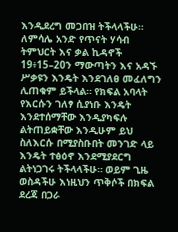እንዲደረግ መጋበዝ ትችላላችሁ። ለምሳሌ አንድ የጥናት ሃሳብ ትምህርት እና ቃል ኪዳኖች 19፥15–20ን ማውጣትን እና አዳኙ ሥቃዩን እንዴት እንደገለፀ መፈለግን ሊጠቁም ይችላል። የክፍል አባላት የእርሱን ገለፃ ሲያነቡ እንዴት እንደተሰማቸው እንዲያካፍሉ ልትጠይቋቸው እንዲሁም ይህ ስለእርሱ በሚያስቡበት መንገድ ላይ እንዴት ተፅዕኖ እንደሚያደርግ ልትነጋገሩ ትችላላችሁ። ወይም ጊዜ ወስዳችሁ እነዚህን ጥቅሶች በክፍል ደረጃ በጋራ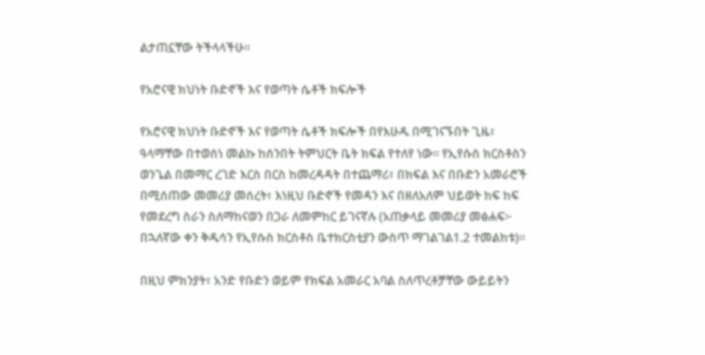ልታጠኗቸው ትችላላችሁ።

የአሮናዊ ክህነት ቡድኖች እና የወጣት ሴቶች ክፍሎች

የአሮናዊ ክህነት ቡድኖች እና የወጣት ሴቶች ክፍሎች በየእሁዱ በሚገናኙበት ጊዜ፣ ዓላማቸው በተወሰነ መልኩ ከሰንበት ትምህርት ቤት ክፍል የተለየ ነው። የኢየሱስ ክርስቶስን ወንጌል በመማር ረገድ እርስ በርስ ከመረዳዳት በተጨማሪ፣ በክፍል እና በቡድን አመራሮች በሚሰጠው መመሪያ መሰረት፣ እነዚህ ቡድኖች የመዳን እና በዘለአለም ህይወት ከፍ ከፍ የመደረግ ስራን ስለማከናወን በጋራ ለመምከር ይገናኛሉ (አጠቃላይ መመሪያ መፅሐፍ፦ በኋለኛው ቀን ቅዱሳን የኢየሱስ ክርስቶስ ቤተክርስቲያን ውስጥ ማገልገል1.2 ተመልከቱ)።

በዚህ ምክንያት፣ አንድ የቡድን ወይም የክፍል አመራር አባል ስለጥረቶቻቸው ውይይትን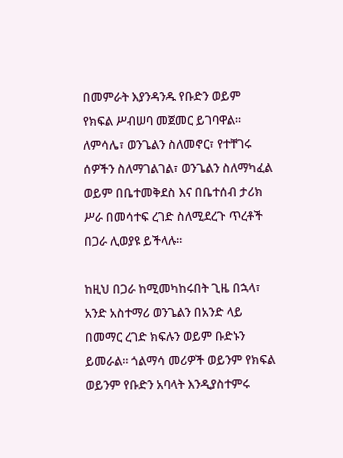በመምራት እያንዳንዱ የቡድን ወይም የክፍል ሥብሠባ መጀመር ይገባዋል። ለምሳሌ፣ ወንጌልን ስለመኖር፣ የተቸገሩ ሰዎችን ስለማገልገል፣ ወንጌልን ስለማካፈል ወይም በቤተመቅደስ እና በቤተሰብ ታሪክ ሥራ በመሳተፍ ረገድ ስለሚደረጉ ጥረቶች በጋራ ሊወያዩ ይችላሉ።

ከዚህ በጋራ ከሚመካከሩበት ጊዜ በኋላ፣ አንድ አስተማሪ ወንጌልን በአንድ ላይ በመማር ረገድ ክፍሉን ወይም ቡድኑን ይመራል። ጎልማሳ መሪዎች ወይንም የክፍል ወይንም የቡድን አባላት እንዲያስተምሩ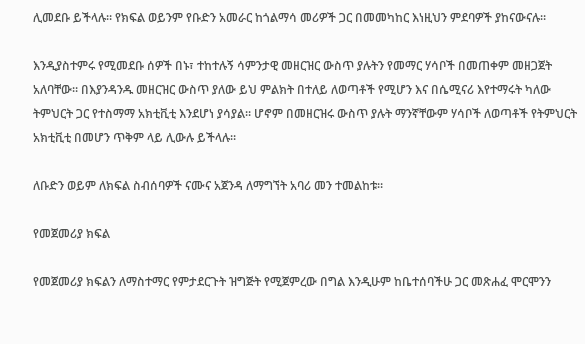ሊመደቡ ይችላሉ። የክፍል ወይንም የቡድን አመራር ከጎልማሳ መሪዎች ጋር በመመካከር እነዚህን ምደባዎች ያከናውናሉ።

እንዲያስተምሩ የሚመደቡ ሰዎች በኑ፣ ተከተሉኝ ሳምንታዊ መዘርዝር ውስጥ ያሉትን የመማር ሃሳቦች በመጠቀም መዘጋጀት አለባቸው። በእያንዳንዱ መዘርዝር ውስጥ ያለው ይህ ምልክት በተለይ ለወጣቶች የሚሆን እና በሴሚናሪ እየተማሩት ካለው ትምህርት ጋር የተስማማ አክቲቪቲ እንደሆነ ያሳያል። ሆኖም በመዘርዝሩ ውስጥ ያሉት ማንኛቸውም ሃሳቦች ለወጣቶች የትምህርት አክቲቪቲ በመሆን ጥቅም ላይ ሊውሉ ይችላሉ።

ለቡድን ወይም ለክፍል ስብሰባዎች ናሙና አጀንዳ ለማግኘት አባሪ መን ተመልከቱ።

የመጀመሪያ ክፍል

የመጀመሪያ ክፍልን ለማስተማር የምታደርጉት ዝግጅት የሚጀምረው በግል እንዲሁም ከቤተሰባችሁ ጋር መጽሐፈ ሞርሞንን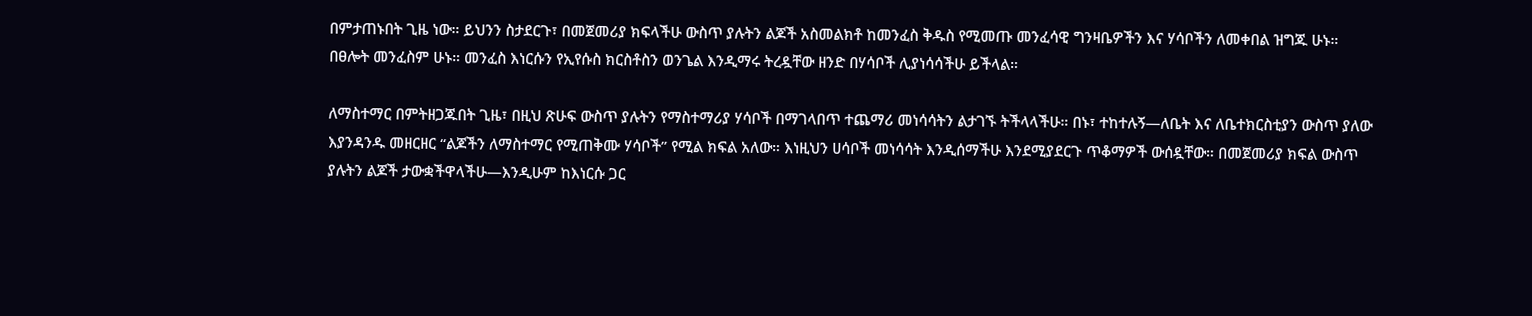በምታጠኑበት ጊዜ ነው። ይህንን ስታደርጉ፣ በመጀመሪያ ክፍላችሁ ውስጥ ያሉትን ልጆች አስመልክቶ ከመንፈስ ቅዱስ የሚመጡ መንፈሳዊ ግንዛቤዎችን እና ሃሳቦችን ለመቀበል ዝግጁ ሁኑ። በፀሎት መንፈስም ሁኑ። መንፈስ እነርሱን የኢየሱስ ክርስቶስን ወንጌል እንዲማሩ ትረዷቸው ዘንድ በሃሳቦች ሊያነሳሳችሁ ይችላል።

ለማስተማር በምትዘጋጁበት ጊዜ፣ በዚህ ጽሁፍ ውስጥ ያሉትን የማስተማሪያ ሃሳቦች በማገላበጥ ተጨማሪ መነሳሳትን ልታገኙ ትችላላችሁ። በኑ፣ ተከተሉኝ—ለቤት እና ለቤተክርስቲያን ውስጥ ያለው እያንዳንዱ መዘርዘር “ልጆችን ለማስተማር የሚጠቅሙ ሃሳቦች” የሚል ክፍል አለው። እነዚህን ሀሳቦች መነሳሳት እንዲሰማችሁ እንደሚያደርጉ ጥቆማዎች ውሰዷቸው። በመጀመሪያ ክፍል ውስጥ ያሉትን ልጆች ታውቋችዋላችሁ—እንዲሁም ከእነርሱ ጋር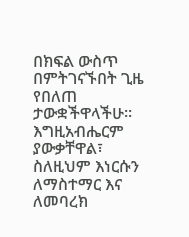በክፍል ውስጥ በምትገናኙበት ጊዜ የበለጠ ታውቋችዋላችሁ። እግዚአብሔርም ያውቃቸዋል፣ ስለዚህም እነርሱን ለማስተማር እና ለመባረክ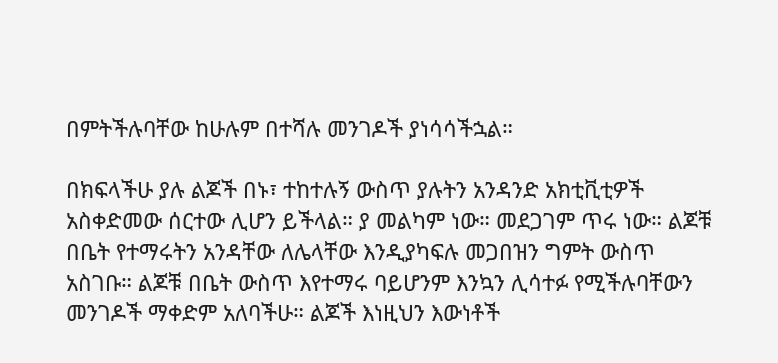በምትችሉባቸው ከሁሉም በተሻሉ መንገዶች ያነሳሳችኋል።

በክፍላችሁ ያሉ ልጆች በኑ፣ ተከተሉኝ ውስጥ ያሉትን አንዳንድ አክቲቪቲዎች አስቀድመው ሰርተው ሊሆን ይችላል። ያ መልካም ነው። መደጋገም ጥሩ ነው። ልጆቹ በቤት የተማሩትን አንዳቸው ለሌላቸው እንዲያካፍሉ መጋበዝን ግምት ውስጥ አስገቡ። ልጆቹ በቤት ውስጥ እየተማሩ ባይሆንም እንኳን ሊሳተፉ የሚችሉባቸውን መንገዶች ማቀድም አለባችሁ። ልጆች እነዚህን እውነቶች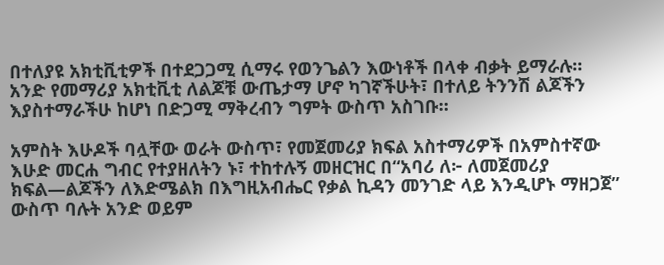በተለያዩ አክቲቪቲዎች በተደጋጋሚ ሲማሩ የወንጌልን እውነቶች በላቀ ብቃት ይማራሉ። አንድ የመማሪያ አክቲቪቲ ለልጆቹ ውጤታማ ሆኖ ካገኛችሁት፣ በተለይ ትንንሽ ልጆችን እያስተማራችሁ ከሆነ በድጋሚ ማቅረብን ግምት ውስጥ አስገቡ።

አምስት እሁዶች ባሏቸው ወራት ውስጥ፣ የመጀመሪያ ክፍል አስተማሪዎች በአምስተኛው እሁድ መርሐ ግብር የተያዘለትን ኑ፣ ተከተሉኝ መዘርዝር በ“አባሪ ለ፦ ለመጀመሪያ ክፍል—ልጆችን ለእድሜልክ በእግዚአብሔር የቃል ኪዳን መንገድ ላይ እንዲሆኑ ማዘጋጀ” ውስጥ ባሉት አንድ ወይም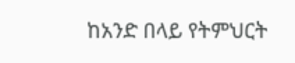ከአንድ በላይ የትምህርት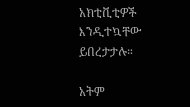አክቲቪቲዎች እንዲተኳቸው ይበረታታሉ።

አትም